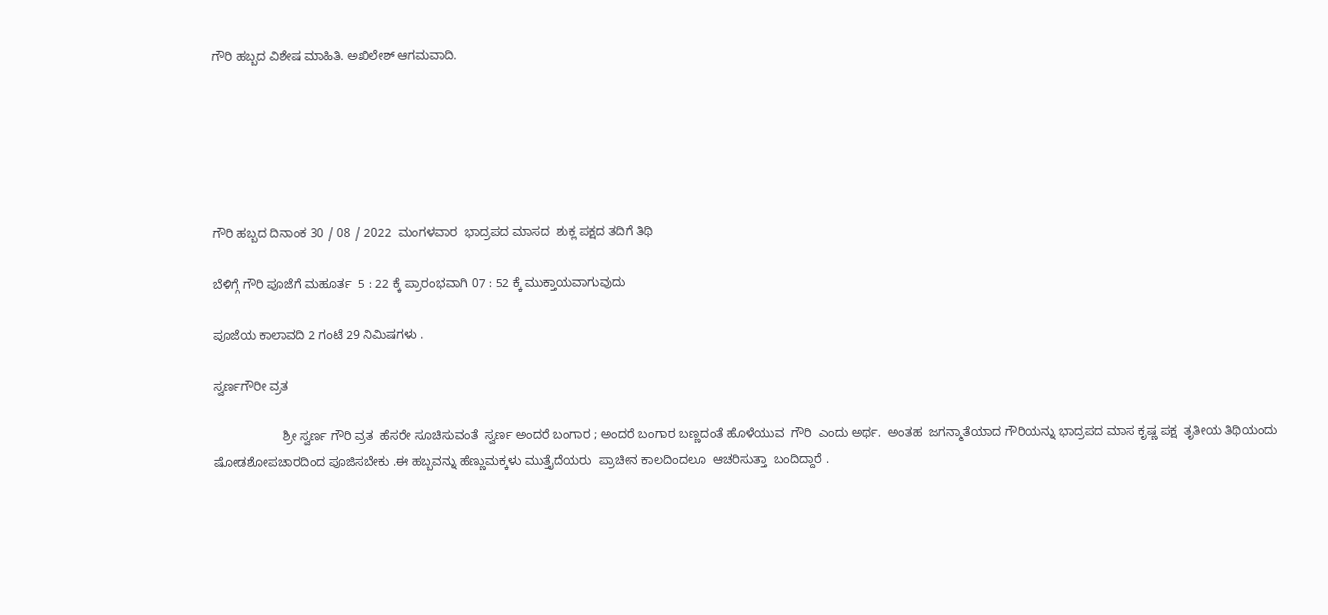ಗೌರಿ ಹಬ್ಬದ ವಿಶೇಷ ಮಾಹಿತಿ. ಅಖಿಲೇಶ್ ಆಗಮವಾದಿ.






ಗೌರಿ ಹಬ್ಬದ ದಿನಾಂಕ 30 / 08 / 2022  ಮಂಗಳವಾರ  ಭಾದ್ರಪದ ಮಾಸದ  ಶುಕ್ಲ ಪಕ್ಷದ ತದಿಗೆ ತಿಥಿ

ಬೆಳಿಗ್ಗೆ ಗೌರಿ ಪೂಜೆಗೆ ಮಹೂರ್ತ  5 : 22 ಕ್ಕೆ ಪ್ರಾರಂಭವಾಗಿ 07 : 52 ಕ್ಕೆ ಮುಕ್ತಾಯವಾಗುವುದು

ಪೂಜೆಯ ಕಾಲಾವದಿ 2 ಗಂಟೆ 29 ನಿಮಿಷಗಳು .

ಸ್ವರ್ಣಗೌರೀ ವ್ರತ

                    ಶ್ರೀ ಸ್ವರ್ಣ ಗೌರಿ ವ್ರತ  ಹೆಸರೇ ಸೂಚಿಸುವಂತೆ  ಸ್ವರ್ಣ ಅಂದರೆ ಬಂಗಾರ ; ಅಂದರೆ ಬಂಗಾರ ಬಣ್ಣದಂತೆ ಹೊಳೆಯುವ  ಗೌರಿ  ಎಂದು ಅರ್ಥ.  ಅಂತಹ  ಜಗನ್ಮಾತೆಯಾದ ಗೌರಿಯನ್ನು ಭಾದ್ರಪದ ಮಾಸ ಕೃಷ್ಣ ಪಕ್ಷ  ತೃತೀಯ ತಿಥಿಯಂದು  ಷೋಡಶೋಪಚಾರದಿಂದ ಪೂಜಿಸಬೇಕು .ಈ ಹಬ್ಬವನ್ನು ಹೆಣ್ಣುಮಕ್ಕಳು ಮುತ್ತೈದೆಯರು  ಪ್ರಾಚೀನ ಕಾಲದಿಂದಲೂ  ಆಚರಿಸುತ್ತಾ  ಬಂದಿದ್ದಾರೆ .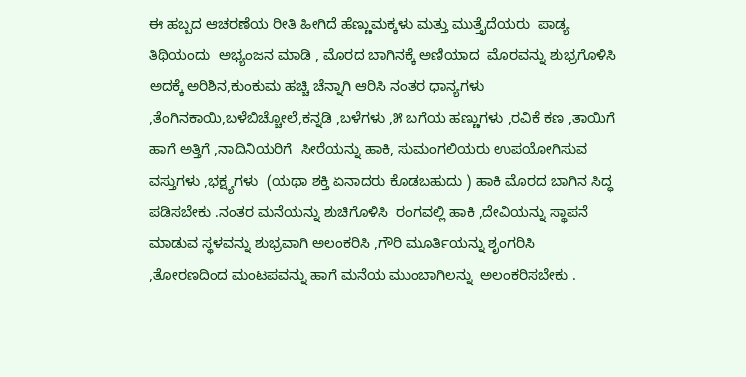ಈ ಹಬ್ಬದ ಆಚರಣೆಯ ರೀತಿ ಹೀಗಿದೆ ಹೆಣ್ಣುಮಕ್ಕಳು ಮತ್ತು ಮುತ್ತೈದೆಯರು  ಪಾಡ್ಯ   ತಿಥಿಯಂದು  ಅಭ್ಯಂಜನ ಮಾಡಿ , ಮೊರದ ಬಾಗಿನಕ್ಕೆ ಅಣಿಯಾದ  ಮೊರವನ್ನು ಶುಭ್ರಗೊಳಿಸಿ  ಅದಕ್ಕೆ ಅರಿಶಿನ,ಕುಂಕುಮ ಹಚ್ಚಿ ಚೆನ್ನಾಗಿ ಆರಿಸಿ ನಂತರ ಧಾನ್ಯಗಳು ,ತೆಂಗಿನಕಾಯಿ,ಬಳೆಬಿಚ್ಚೋಲೆ,ಕನ್ನಡಿ ,ಬಳೆಗಳು ,೫ ಬಗೆಯ ಹಣ್ಣುಗಳು ,ರವಿಕೆ ಕಣ ,ತಾಯಿಗೆ ಹಾಗೆ ಅತ್ತಿಗೆ ,ನಾದಿನಿಯರಿಗೆ  ಸೀರೆಯನ್ನು ಹಾಕಿ, ಸುಮಂಗಲಿಯರು ಉಪಯೋಗಿಸುವ ವಸ್ತುಗಳು ,ಭಕ್ಷ್ಯಗಳು  (ಯಥಾ ಶಕ್ತಿ ಏನಾದರು ಕೊಡಬಹುದು ) ಹಾಕಿ ಮೊರದ ಬಾಗಿನ ಸಿದ್ಧ ಪಡಿಸಬೇಕು .ನಂತರ ಮನೆಯನ್ನು ಶುಚಿಗೊಳಿಸಿ  ರಂಗವಲ್ಲಿ ಹಾಕಿ ,ದೇವಿಯನ್ನು ಸ್ಥಾಪನೆ ಮಾಡುವ ಸ್ಥಳವನ್ನು ಶುಭ್ರವಾಗಿ ಅಲಂಕರಿಸಿ ,ಗೌರಿ ಮೂರ್ತಿಯನ್ನು ಶೃಂಗರಿಸಿ ,ತೋರಣದಿಂದ ಮಂಟಪವನ್ನು ಹಾಗೆ ಮನೆಯ ಮುಂಬಾಗಿಲನ್ನು  ಅಲಂಕರಿಸಬೇಕು .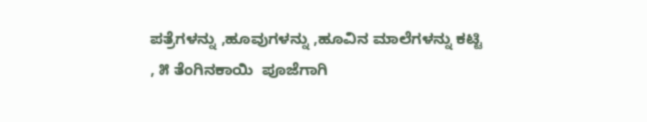ಪತ್ರೆಗಳನ್ನು ,ಹೂವುಗಳನ್ನು ,ಹೂವಿನ ಮಾಲೆಗಳನ್ನು ಕಟ್ಟಿ , ೫ ತೆಂಗಿನಕಾಯಿ  ಪೂಜೆಗಾಗಿ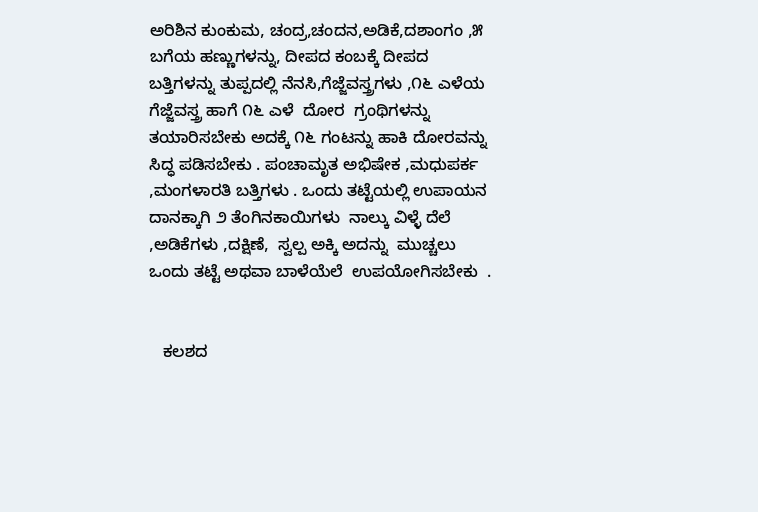ಅರಿಶಿನ ಕುಂಕುಮ, ಚಂದ್ರ,ಚಂದನ,ಅಡಿಕೆ,ದಶಾಂಗಂ ,೫ ಬಗೆಯ ಹಣ್ಣುಗಳನ್ನು, ದೀಪದ ಕಂಬಕ್ಕೆ ದೀಪದ ಬತ್ತಿಗಳನ್ನು ತುಪ್ಪದಲ್ಲಿ ನೆನಸಿ,ಗೆಜ್ಜೆವಸ್ತ್ರಗಳು ,೧೬ ಎಳೆಯ ಗೆಜ್ಜೆವಸ್ತ್ರ ಹಾಗೆ ೧೬ ಎಳೆ  ದೋರ  ಗ್ರಂಥಿಗಳನ್ನು ತಯಾರಿಸಬೇಕು ಅದಕ್ಕೆ ೧೬ ಗಂಟನ್ನು ಹಾಕಿ ದೋರವನ್ನು ಸಿದ್ಧ ಪಡಿಸಬೇಕು . ಪಂಚಾಮೃತ ಅಭಿಷೇಕ ,ಮಧುಪರ್ಕ ,ಮಂಗಳಾರತಿ ಬತ್ತಿಗಳು . ಒಂದು ತಟ್ಟೆಯಲ್ಲಿ ಉಪಾಯನ ದಾನಕ್ಕಾಗಿ ೨ ತೆಂಗಿನಕಾಯಿಗಳು  ನಾಲ್ಕು ವಿಳ್ಳೆ ದೆಲೆ ,ಅಡಿಕೆಗಳು ,ದಕ್ಷಿಣೆ,  ಸ್ವಲ್ಪ ಅಕ್ಕಿ ಅದನ್ನು  ಮುಚ್ಚಲು ಒಂದು ತಟ್ಟೆ ಅಥವಾ ಬಾಳೆಯೆಲೆ  ಉಪಯೋಗಿಸಬೇಕು  .


   ಕಲಶದ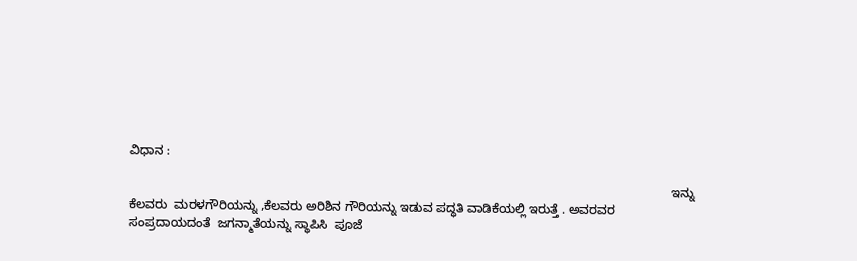ವಿಧಾನ :

                                                                                                                                                             ಇನ್ನು ಕೆಲವರು  ಮರಳಗೌರಿಯನ್ನು ,ಕೆಲವರು ಅರಿಶಿನ ಗೌರಿಯನ್ನು ಇಡುವ ಪದ್ಧತಿ ವಾಡಿಕೆಯಲ್ಲಿ ಇರುತ್ತೆ . ಅವರವರ ಸಂಪ್ರದಾಯದಂತೆ  ಜಗನ್ಮಾತೆಯನ್ನು ಸ್ಥಾಪಿಸಿ  ಪೂಜೆ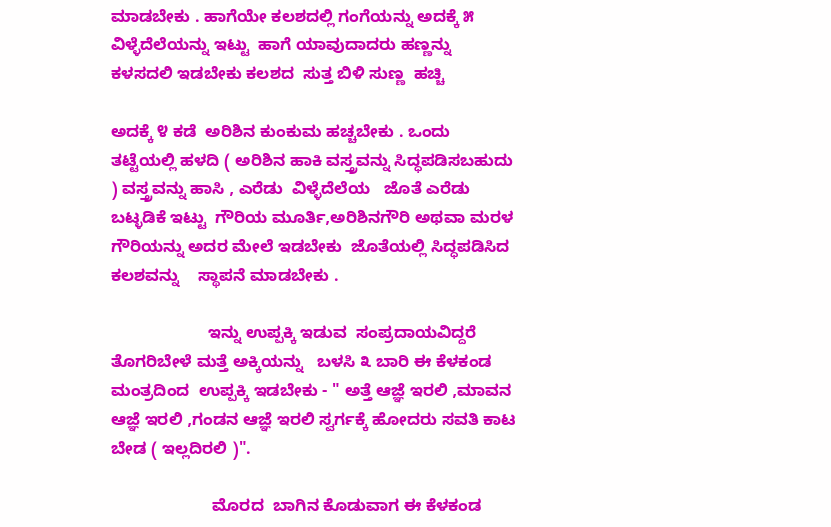ಮಾಡಬೇಕು . ಹಾಗೆಯೇ ಕಲಶದಲ್ಲಿ ಗಂಗೆಯನ್ನು ಅದಕ್ಕೆ ೫ ವಿಳ್ಳೆದೆಲೆಯನ್ನು ಇಟ್ಟು  ಹಾಗೆ ಯಾವುದಾದರು ಹಣ್ಣನ್ನು ಕಳಸದಲಿ ಇಡಬೇಕು ಕಲಶದ  ಸುತ್ತ ಬಿಳಿ ಸುಣ್ಣ  ಹಚ್ಚಿ

ಅದಕ್ಕೆ ೪ ಕಡೆ  ಅರಿಶಿನ ಕುಂಕುಮ ಹಚ್ಚಬೇಕು . ಒಂದು ತಟ್ಟೆಯಲ್ಲಿ ಹಳದಿ ( ಅರಿಶಿನ ಹಾಕಿ ವಸ್ತ್ರವನ್ನು ಸಿದ್ಧಪಡಿಸಬಹುದು ) ವಸ್ತ್ರವನ್ನು ಹಾಸಿ , ಎರೆಡು  ವಿಳ್ಳೆದೆಲೆಯ   ಜೊತೆ ಎರೆಡು  ಬಟ್ಳಡಿಕೆ ಇಟ್ಟು  ಗೌರಿಯ ಮೂರ್ತಿ,ಅರಿಶಿನಗೌರಿ ಅಥವಾ ಮರಳ ಗೌರಿಯನ್ನು ಅದರ ಮೇಲೆ ಇಡಬೇಕು  ಜೊತೆಯಲ್ಲಿ ಸಿದ್ಧಪಡಿಸಿದ    ಕಲಶವನ್ನು    ಸ್ಥಾಪನೆ ಮಾಡಬೇಕು .

                     ಇನ್ನು ಉಪ್ಪಕ್ಕಿ ಇಡುವ  ಸಂಪ್ರದಾಯವಿದ್ದರೆ   ತೊಗರಿಬೇಳೆ ಮತ್ತೆ ಅಕ್ಕಿಯನ್ನು   ಬಳಸಿ ೩ ಬಾರಿ ಈ ಕೆಳಕಂಡ  ಮಂತ್ರದಿಂದ  ಉಪ್ಪಕ್ಕಿ ಇಡಬೇಕು - " ಅತ್ತೆ ಆಜ್ಞೆ ಇರಲಿ ,ಮಾವನ ಆಜ್ಞೆ ಇರಲಿ ,ಗಂಡನ ಆಜ್ಞೆ ಇರಲಿ ಸ್ವರ್ಗಕ್ಕೆ ಹೋದರು ಸವತಿ ಕಾಟ  ಬೇಡ ( ಇಲ್ಲದಿರಲಿ )".

                      ಮೊರದ  ಬಾಗಿನ ಕೊಡುವಾಗ ಈ ಕೆಳಕಂಡ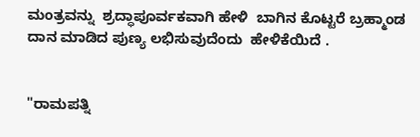ಮಂತ್ರವನ್ನು  ಶ್ರದ್ಧಾಪೂರ್ವಕವಾಗಿ ಹೇಳಿ  ಬಾಗಿನ ಕೊಟ್ಟರೆ ಬ್ರಹ್ಮಾಂಡ ದಾನ ಮಾಡಿದ ಪುಣ್ಯ ಲಭಿಸುವುದೆಂದು  ಹೇಳಿಕೆಯಿದೆ .


"ರಾಮಪತ್ನಿ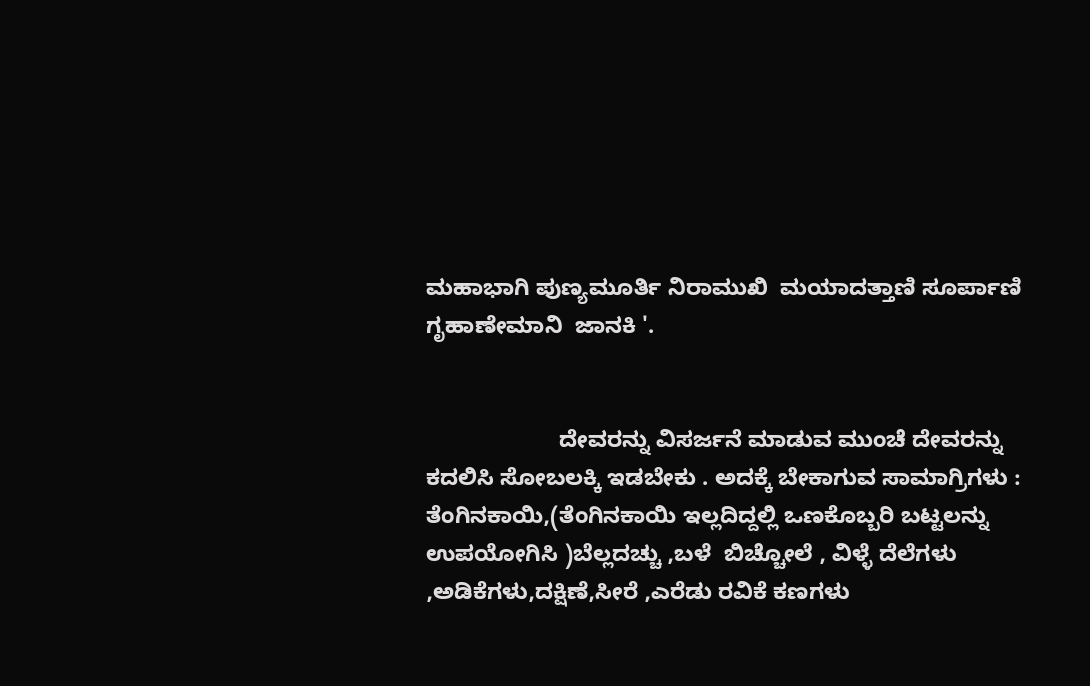ಮಹಾಭಾಗಿ ಪುಣ್ಯಮೂರ್ತಿ ನಿರಾಮುಖಿ  ಮಯಾದತ್ತಾಣಿ ಸೂರ್ಪಾಣಿ  ಗೃಹಾಣೇಮಾನಿ  ಜಾನಕಿ '.


                     ದೇವರನ್ನು ವಿಸರ್ಜನೆ ಮಾಡುವ ಮುಂಚೆ ದೇವರನ್ನು ಕದಲಿಸಿ ಸೋಬಲಕ್ಕಿ ಇಡಬೇಕು . ಅದಕ್ಕೆ ಬೇಕಾಗುವ ಸಾಮಾಗ್ರಿಗಳು : ತೆಂಗಿನಕಾಯಿ,(ತೆಂಗಿನಕಾಯಿ ಇಲ್ಲದಿದ್ದಲ್ಲಿ ಒಣಕೊಬ್ಬರಿ ಬಟ್ಟಲನ್ನು ಉಪಯೋಗಿಸಿ )ಬೆಲ್ಲದಚ್ಚು ,ಬಳೆ  ಬಿಚ್ಚೋಲೆ , ವಿಳ್ಳೆ ದೆಲೆಗಳು ,ಅಡಿಕೆಗಳು,ದಕ್ಷಿಣೆ,ಸೀರೆ ,ಎರೆಡು ರವಿಕೆ ಕಣಗಳು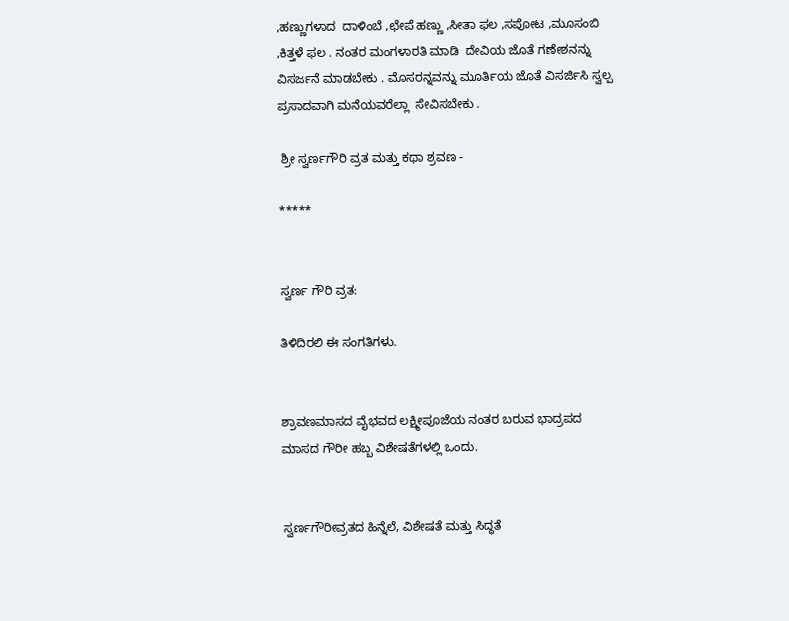,ಹಣ್ಣುಗಳಾದ  ದಾಳಿಂಬೆ ,ಛೇಪೆ ಹಣ್ಣು ,ಸೀತಾ ಫಲ ,ಸಪೋಟ ,ಮೂಸಂಬಿ ,ಕಿತ್ತಳೆ ಫಲ . ನಂತರ ಮಂಗಳಾರತಿ ಮಾಡಿ  ದೇವಿಯ ಜೊತೆ ಗಣೇಶನನ್ನು ವಿಸರ್ಜನೆ ಮಾಡಬೇಕು . ಮೊಸರನ್ನವನ್ನು ಮೂರ್ತಿಯ ಜೊತೆ ವಿಸರ್ಜಿಸಿ ಸ್ವಲ್ಪ ಪ್ರಸಾದವಾಗಿ ಮನೆಯವರೆಲ್ಲಾ  ಸೇವಿಸಬೇಕು .

 ಶ್ರೀ ಸ್ವರ್ಣಗೌರಿ ವ್ರತ ಮತ್ತು ಕಥಾ ಶ್ರವಣ -

*****


ಸ್ವರ್ಣ ಗೌರಿ ವ್ರತ:

ತಿಳಿದಿರಲಿ ಈ ಸಂಗತಿಗಳು.


ಶ್ರಾವಣಮಾಸದ ವೈಭವದ ಲಕ್ಷ್ಮೀಪೂಜೆಯ ನಂತರ ಬರುವ ಭಾದ್ರಪದ ಮಾಸದ ಗೌರೀ ಹಬ್ಬ ವಿಶೇಷತೆಗಳಲ್ಲಿ ಒಂದು.


ಸ್ವರ್ಣಗೌರೀವ್ರತದ ಹಿನ್ನೆಲೆ, ವಿಶೇಷತೆ ಮತ್ತು ಸಿದ್ಧತೆ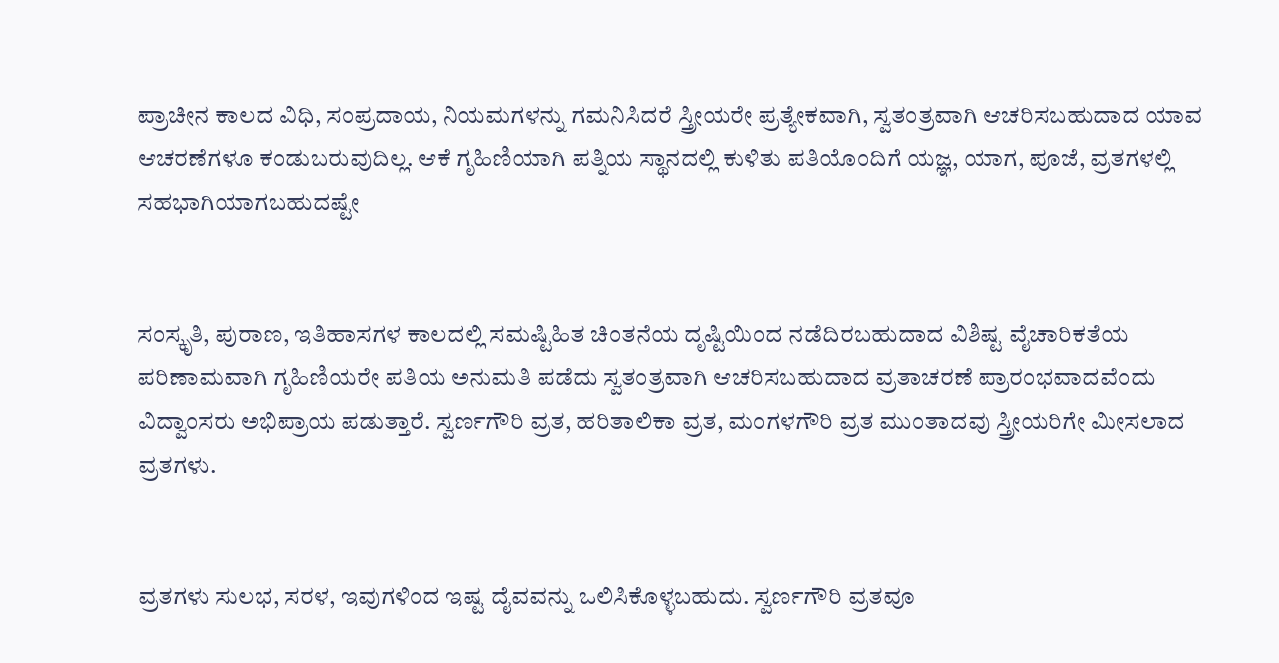ಪ್ರಾಚೀನ ಕಾಲದ ವಿಧಿ, ಸಂಪ್ರದಾಯ, ನಿಯಮಗಳನ್ನು ಗಮನಿಸಿದರೆ ಸ್ತ್ರೀಯರೇ ಪ್ರತ್ಯೇಕವಾಗಿ, ಸ್ವತಂತ್ರವಾಗಿ ಆಚರಿಸಬಹುದಾದ ಯಾವ ಆಚರಣೆಗಳೂ ಕಂಡುಬರುವುದಿಲ್ಲ. ಆಕೆ ಗೃಹಿಣಿಯಾಗಿ ಪತ್ನಿಯ ಸ್ಥಾನದಲ್ಲಿ ಕುಳಿತು ಪತಿಯೊಂದಿಗೆ ಯಜ್ಞ, ಯಾಗ, ಪೂಜೆ, ವ್ರತಗಳಲ್ಲಿ ಸಹಭಾಗಿಯಾಗಬಹುದಷ್ಟೇ


ಸಂಸ್ಕೃತಿ, ಪುರಾಣ, ಇತಿಹಾಸಗಳ ಕಾಲದಲ್ಲಿ ಸಮಷ್ಟಿಹಿತ ಚಿಂತನೆಯ ದೃಷ್ಟಿಯಿಂದ ನಡೆದಿರಬಹುದಾದ ವಿಶಿಷ್ಟ ವೈಚಾರಿಕತೆಯ ಪರಿಣಾಮವಾಗಿ ಗೃಹಿಣಿಯರೇ ಪತಿಯ ಅನುಮತಿ ಪಡೆದು ಸ್ವತಂತ್ರವಾಗಿ ಆಚರಿಸಬಹುದಾದ ವ್ರತಾಚರಣೆ ಪ್ರಾರಂಭವಾದವೆಂದು ವಿದ್ವಾಂಸರು ಅಭಿಪ್ರಾಯ ಪಡುತ್ತಾರೆ. ಸ್ವರ್ಣಗೌರಿ ವ್ರತ, ಹರಿತಾಲಿಕಾ ವ್ರತ, ಮಂಗಳಗೌರಿ ವ್ರತ ಮುಂತಾದವು ಸ್ತ್ರೀಯರಿಗೇ ಮೀಸಲಾದ ವ್ರತಗಳು.


ವ್ರತಗಳು ಸುಲಭ, ಸರಳ, ಇವುಗಳಿಂದ ಇಷ್ಟ ದೈವವನ್ನು ಒಲಿಸಿಕೊಳ್ಳಬಹುದು. ಸ್ವರ್ಣಗೌರಿ ವ್ರತವೂ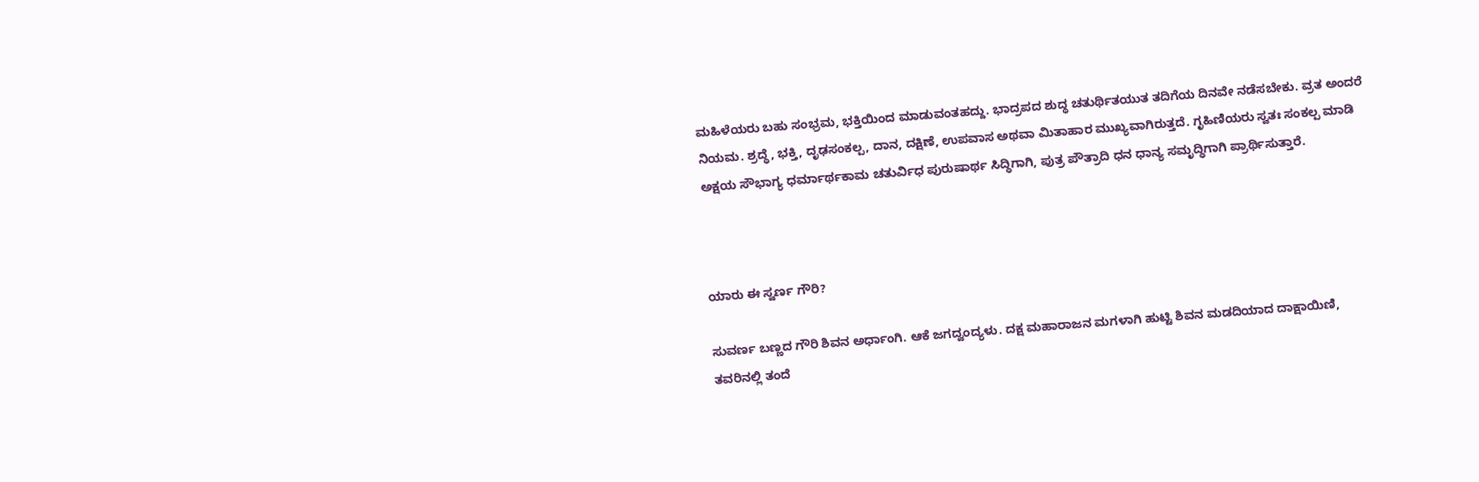ಮಹಿಳೆಯರು ಬಹು ಸಂಭ್ರಮ, ಭಕ್ತಿಯಿಂದ ಮಾಡುವಂತಹದ್ದು. ಭಾದ್ರಪದ ಶುದ್ಧ ಚತುರ್ಥಿತಯುತ ತದಿಗೆಯ ದಿನವೇ ನಡೆಸಬೇಕು. ವ್ರತ ಅಂದರೆ ನಿಯಮ. ಶ್ರದ್ಧೆ, ಭಕ್ತಿ, ದೃಢಸಂಕಲ್ಪ, ದಾನ, ದಕ್ಷಿಣೆ, ಉಪವಾಸ ಅಥವಾ ಮಿತಾಹಾರ ಮುಖ್ಯವಾಗಿರುತ್ತದೆ. ಗೃಹಿಣಿಯರು ಸ್ವತಃ ಸಂಕಲ್ಪ ಮಾಡಿ ಅಕ್ಷಯ ಸೌಭಾಗ್ಯ ಧರ್ಮಾರ್ಥಕಾಮ ಚತುರ್ವಿಧ ಪುರುಷಾರ್ಥ ಸಿದ್ಧಿಗಾಗಿ, ಪುತ್ರ ಪೌತ್ರಾದಿ ಧನ ಧಾನ್ಯ ಸಮೃದ್ಧಿಗಾಗಿ ಪ್ರಾರ್ಥಿಸುತ್ತಾರೆ.



ಯಾರು ಈ ಸ್ವರ್ಣ ಗೌರಿ?

ಸುವರ್ಣ ಬಣ್ಣದ ಗೌರಿ ಶಿವನ ಅರ್ಧಾಂಗಿ. ಆಕೆ ಜಗದ್ವಂದ್ಯಳು. ದಕ್ಷ ಮಹಾರಾಜನ ಮಗಳಾಗಿ ಹುಟ್ಟಿ ಶಿವನ ಮಡದಿಯಾದ ದಾಕ್ಷಾಯಿಣಿ, ತವರಿನಲ್ಲಿ ತಂದೆ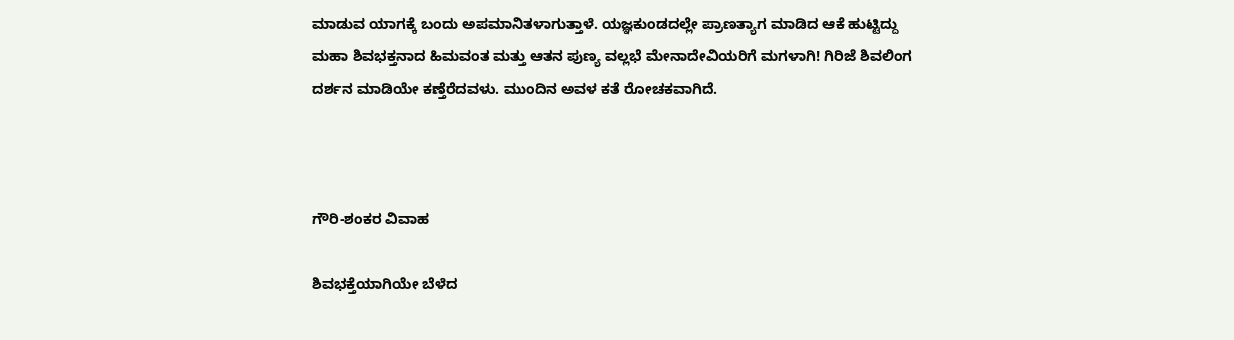ಮಾಡುವ ಯಾಗಕ್ಕೆ ಬಂದು ಅಪಮಾನಿತಳಾಗುತ್ತಾಳೆ. ಯಜ್ಞಕುಂಡದಲ್ಲೇ ಪ್ರಾಣತ್ಯಾಗ ಮಾಡಿದ ಆಕೆ ಹುಟ್ಟಿದ್ದು ಮಹಾ ಶಿವಭಕ್ತನಾದ ಹಿಮವಂತ ಮತ್ತು ಆತನ ಪುಣ್ಯ ವಲ್ಲಭೆ ಮೇನಾದೇವಿಯರಿಗೆ ಮಗಳಾಗಿ! ಗಿರಿಜೆ ಶಿವಲಿಂಗ ದರ್ಶನ ಮಾಡಿಯೇ ಕಣ್ತೆರೆದವಳು. ಮುಂದಿನ ಅವಳ ಕತೆ ರೋಚಕವಾಗಿದೆ.



ಗೌರಿ-ಶಂಕರ ವಿವಾಹ

ಶಿವಭಕ್ತೆಯಾಗಿಯೇ ಬೆಳೆದ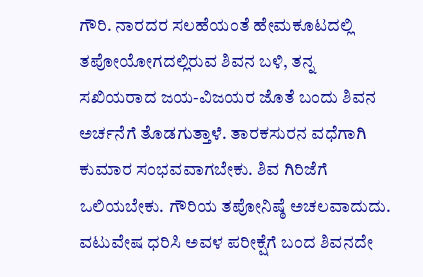ಗೌರಿ. ನಾರದರ ಸಲಹೆಯಂತೆ ಹೇಮಕೂಟದಲ್ಲಿ ತಪೋಯೋಗದಲ್ಲಿರುವ ಶಿವನ ಬಳಿ, ತನ್ನ ಸಖಿಯರಾದ ಜಯ-ವಿಜಯರ ಜೊತೆ ಬಂದು ಶಿವನ ಅರ್ಚನೆಗೆ ತೊಡಗುತ್ತಾಳೆ. ತಾರಕಸುರನ ವಧೆಗಾಗಿ ಕುಮಾರ ಸಂಭವವಾಗಬೇಕು. ಶಿವ ಗಿರಿಜೆಗೆ ಒಲಿಯಬೇಕು. ಗೌರಿಯ ತಪೋನಿಷ್ಠೆ ಅಚಲವಾದುದು. ವಟುವೇಷ ಧರಿಸಿ ಅವಳ ಪರೀಕ್ಷೆಗೆ ಬಂದ ಶಿವನದೇ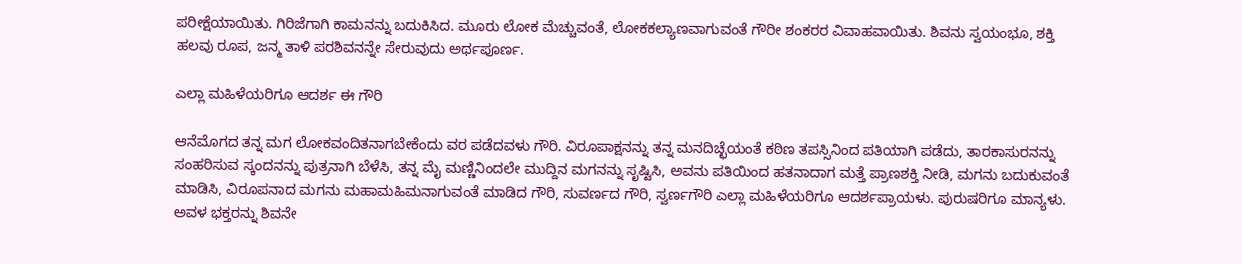ಪರೀಕ್ಷೆಯಾಯಿತು. ಗಿರಿಜೆಗಾಗಿ ಕಾಮನನ್ನು ಬದುಕಿಸಿದ. ಮೂರು ಲೋಕ ಮೆಚ್ಚುವಂತೆ, ಲೋಕಕಲ್ಯಾಣವಾಗುವಂತೆ ಗೌರೀ ಶಂಕರರ ವಿವಾಹವಾಯಿತು. ಶಿವನು ಸ್ವಯಂಭೂ, ಶಕ್ತಿ ಹಲವು ರೂಪ, ಜನ್ಮ ತಾಳಿ ಪರಶಿವನನ್ನೇ ಸೇರುವುದು ಅರ್ಥಪೂರ್ಣ.

ಎಲ್ಲಾ ಮಹಿಳೆಯರಿಗೂ ಆದರ್ಶ ಈ ಗೌರಿ

ಆನೆಮೊಗದ ತನ್ನ ಮಗ ಲೋಕವಂದಿತನಾಗಬೇಕೆಂದು ವರ ಪಡೆದವಳು ಗೌರಿ. ವಿರೂಪಾಕ್ಷನನ್ನು ತನ್ನ ಮನದಿಚ್ಛೆಯಂತೆ ಕಠಿಣ ತಪಸ್ಸಿನಿಂದ ಪತಿಯಾಗಿ ಪಡೆದು, ತಾರಕಾಸುರನನ್ನು ಸಂಹರಿಸುವ ಸ್ಕಂದನನ್ನು ಪುತ್ರನಾಗಿ ಬೆಳೆಸಿ, ತನ್ನ ಮೈ ಮಣ್ಣಿನಿಂದಲೇ ಮುದ್ದಿನ ಮಗನನ್ನು ಸೃಷ್ಟಿಸಿ, ಅವನು ಪತಿಯಿಂದ ಹತನಾದಾಗ ಮತ್ತೆ ಪ್ರಾಣಶಕ್ತಿ ನೀಡಿ, ಮಗನು ಬದುಕುವಂತೆ ಮಾಡಿಸಿ, ವಿರೂಪನಾದ ಮಗನು ಮಹಾಮಹಿಮನಾಗುವಂತೆ ಮಾಡಿದ ಗೌರಿ, ಸುವರ್ಣದ ಗೌರಿ, ಸ್ವರ್ಣಗೌರಿ ಎಲ್ಲಾ ಮಹಿಳೆಯರಿಗೂ ಆದರ್ಶಪ್ರಾಯಳು. ಪುರುಷರಿಗೂ ಮಾನ್ಯಳು. ಅವಳ ಭಕ್ತರನ್ನು ಶಿವನೇ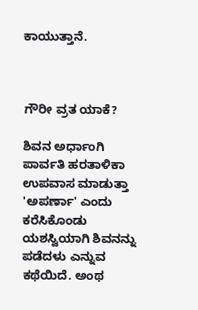ಕಾಯುತ್ತಾನೆ.



ಗೌರೀ ವ್ರತ ಯಾಕೆ?

ಶಿವನ ಅರ್ಧಾಂಗಿ ಪಾರ್ವತಿ ಹರತಾಳಿಕಾ ಉಪವಾಸ ಮಾಡುತ್ತಾ 'ಅಪರ್ಣಾ' ಎಂದು ಕರೆಸಿಕೊಂಡು ಯಶಸ್ವಿಯಾಗಿ ಶಿವನನ್ನು ಪಡೆದಳು ಎನ್ನುವ ಕಥೆಯಿದೆ. ಅಂಥ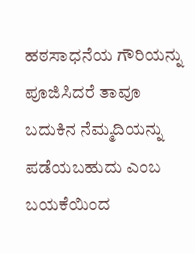ಹಠಸಾಧನೆಯ ಗೌರಿಯನ್ನು ಪೂಜಿಸಿದರೆ ತಾವೂ ಬದುಕಿನ ನೆಮ್ಮದಿಯನ್ನು ಪಡೆಯಬಹುದು ಎಂಬ ಬಯಕೆಯಿಂದ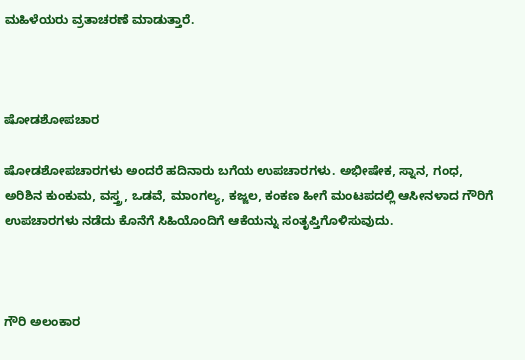ಮಹಿಳೆಯರು ವ್ರತಾಚರಣೆ ಮಾಡುತ್ತಾರೆ.



ಷೋಡಶೋಪಚಾರ

ಷೋಡಶೋಪಚಾರಗಳು ಅಂದರೆ ಹದಿನಾರು ಬಗೆಯ ಉಪಚಾರಗಳು. ಅಭೀಷೇಕ, ಸ್ನಾನ, ಗಂಧ, ಅರಿಶಿನ ಕುಂಕುಮ, ವಸ್ತ್ರ, ಒಡವೆ, ಮಾಂಗಲ್ಯ, ಕಜ್ಜಲ, ಕಂಕಣ ಹೀಗೆ ಮಂಟಪದಲ್ಲಿ ಆಸೀನಳಾದ ಗೌರಿಗೆ ಉಪಚಾರಗಳು ನಡೆದು ಕೊನೆಗೆ ಸಿಹಿಯೊಂದಿಗೆ ಆಕೆಯನ್ನು ಸಂತೃಪ್ತಿಗೊಳಿಸುವುದು.



ಗೌರಿ ಅಲಂಕಾರ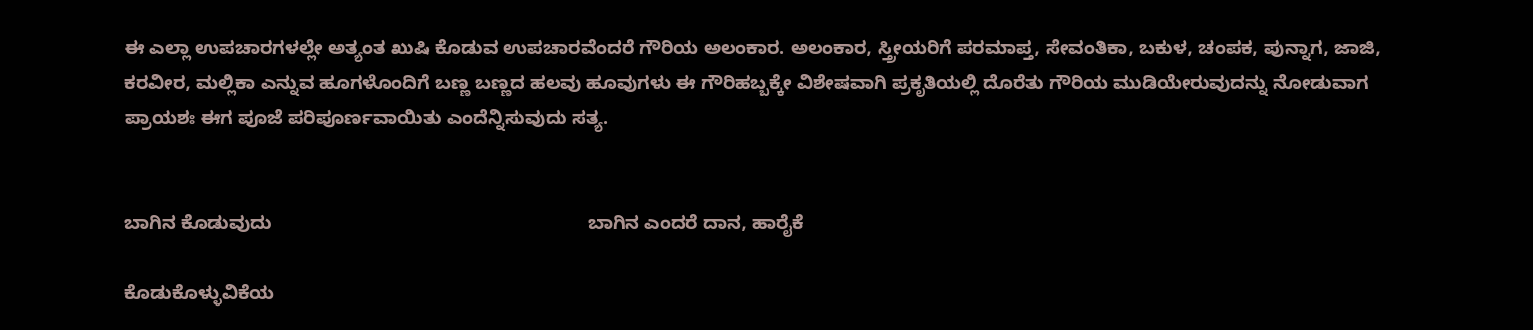ಈ ಎಲ್ಲಾ ಉಪಚಾರಗಳಲ್ಲೇ ಅತ್ಯಂತ ಖುಷಿ ಕೊಡುವ ಉಪಚಾರವೆಂದರೆ ಗೌರಿಯ ಅಲಂಕಾರ. ಅಲಂಕಾರ, ಸ್ತ್ರೀಯರಿಗೆ ಪರಮಾಪ್ತ, ಸೇವಂತಿಕಾ, ಬಕುಳ, ಚಂಪಕ, ಪುನ್ನಾಗ, ಜಾಜಿ, ಕರವೀರ, ಮಲ್ಲಿಕಾ ಎನ್ನುವ ಹೂಗಳೊಂದಿಗೆ ಬಣ್ಣ ಬಣ್ಣದ ಹಲವು ಹೂವುಗಳು ಈ ಗೌರಿಹಬ್ಬಕ್ಕೇ ವಿಶೇಷವಾಗಿ ಪ್ರಕೃತಿಯಲ್ಲಿ ದೊರೆತು ಗೌರಿಯ ಮುಡಿಯೇರುವುದನ್ನು ನೋಡುವಾಗ ಪ್ರಾಯಶಃ ಈಗ ಪೂಜೆ ಪರಿಪೂರ್ಣವಾಯಿತು ಎಂದೆನ್ನಿಸುವುದು ಸತ್ಯ.


ಬಾಗಿನ ಕೊಡುವುದು                                                             ಬಾಗಿನ ಎಂದರೆ ದಾನ, ಹಾರೈಕೆ

ಕೊಡುಕೊಳ್ಳುವಿಕೆಯ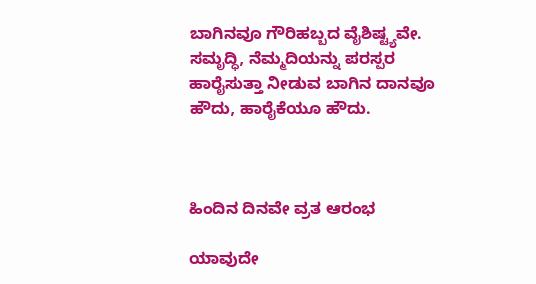ಬಾಗಿನವೂ ಗೌರಿಹಬ್ಬದ ವೈಶಿಷ್ಟ್ಯವೇ. ಸಮೃದ್ಧಿ, ನೆಮ್ಮದಿಯನ್ನು ಪರಸ್ಪರ ಹಾರೈಸುತ್ತಾ ನೀಡುವ ಬಾಗಿನ ದಾನವೂ ಹೌದು, ಹಾರೈಕೆಯೂ ಹೌದು.



ಹಿಂದಿನ ದಿನವೇ ವ್ರತ ಆರಂಭ

ಯಾವುದೇ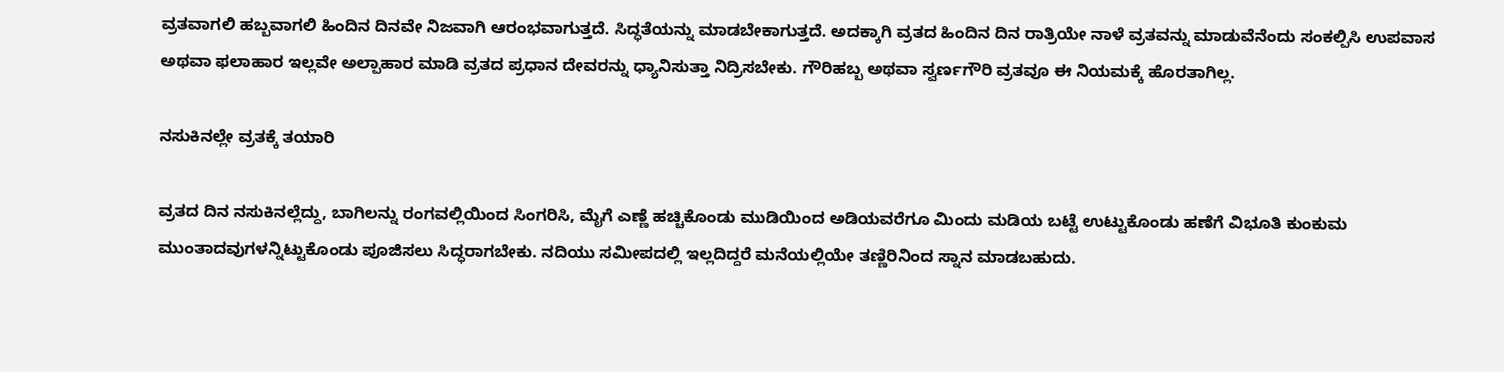ವ್ರತವಾಗಲಿ ಹಬ್ಬವಾಗಲಿ ಹಿಂದಿನ ದಿನವೇ ನಿಜವಾಗಿ ಆರಂಭವಾಗುತ್ತದೆ. ಸಿದ್ಧತೆಯನ್ನು ಮಾಡಬೇಕಾಗುತ್ತದೆ. ಅದಕ್ಕಾಗಿ ವ್ರತದ ಹಿಂದಿನ ದಿನ ರಾತ್ರಿಯೇ ನಾಳೆ ವ್ರತವನ್ನು ಮಾಡುವೆನೆಂದು ಸಂಕಲ್ಪಿಸಿ ಉಪವಾಸ ಅಥವಾ ಫಲಾಹಾರ ಇಲ್ಲವೇ ಅಲ್ಪಾಹಾರ ಮಾಡಿ ವ್ರತದ ಪ್ರಧಾನ ದೇವರನ್ನು ಧ್ಯಾನಿಸುತ್ತಾ ನಿದ್ರಿಸಬೇಕು. ಗೌರಿಹಬ್ಬ ಅಥವಾ ಸ್ವರ್ಣಗೌರಿ ವ್ರತವೂ ಈ ನಿಯಮಕ್ಕೆ ಹೊರತಾಗಿಲ್ಲ.

ನಸುಕಿನಲ್ಲೇ ವ್ರತಕ್ಕೆ ತಯಾರಿ

ವ್ರತದ ದಿನ ನಸುಕಿನಲ್ಲೆದ್ದು, ಬಾಗಿಲನ್ನು ರಂಗವಲ್ಲಿಯಿಂದ ಸಿಂಗರಿಸಿ, ಮೈಗೆ ಎಣ್ಣೆ ಹಚ್ಚಿಕೊಂಡು ಮುಡಿಯಿಂದ ಅಡಿಯವರೆಗೂ ಮಿಂದು ಮಡಿಯ ಬಟ್ಟೆ ಉಟ್ಟುಕೊಂಡು ಹಣೆಗೆ ವಿಭೂತಿ ಕುಂಕುಮ ಮುಂತಾದವುಗಳನ್ನಿಟ್ಟುಕೊಂಡು ಪೂಜಿಸಲು ಸಿದ್ಧರಾಗಬೇಕು. ನದಿಯು ಸಮೀಪದಲ್ಲಿ ಇಲ್ಲದಿದ್ದರೆ ಮನೆಯಲ್ಲಿಯೇ ತಣ್ಣಿರಿನಿಂದ ಸ್ನಾನ ಮಾಡಬಹುದು.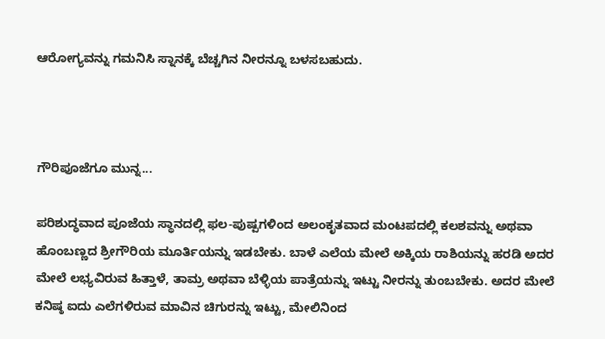ಆರೋಗ್ಯವನ್ನು ಗಮನಿಸಿ ಸ್ನಾನಕ್ಕೆ ಬೆಚ್ಚಗಿನ ನೀರನ್ನೂ ಬಳಸಬಹುದು.



ಗೌರಿಪೂಜೆಗೂ ಮುನ್ನ...

ಪರಿಶುದ್ಧವಾದ ಪೂಜೆಯ ಸ್ಥಾನದಲ್ಲಿ ಫಲ-ಪುಷ್ಪಗಳಿಂದ ಅಲಂಕೃತವಾದ ಮಂಟಪದಲ್ಲಿ ಕಲಶವನ್ನು ಅಥವಾ ಹೊಂಬಣ್ಣದ ಶ್ರೀಗೌರಿಯ ಮೂರ್ತಿಯನ್ನು ಇಡಬೇಕು. ಬಾಳೆ ಎಲೆಯ ಮೇಲೆ ಅಕ್ಕಿಯ ರಾಶಿಯನ್ನು ಹರಡಿ ಅದರ ಮೇಲೆ ಲಭ್ಯವಿರುವ ಹಿತ್ತಾಳೆ, ತಾಮ್ರ ಅಥವಾ ಬೆಳ್ಳಿಯ ಪಾತ್ರೆಯನ್ನು ಇಟ್ಟು ನೀರನ್ನು ತುಂಬಬೇಕು. ಅದರ ಮೇಲೆ ಕನಿಷ್ಠ ಐದು ಎಲೆಗಳಿರುವ ಮಾವಿನ ಚಿಗುರನ್ನು ಇಟ್ಟು, ಮೇಲಿನಿಂದ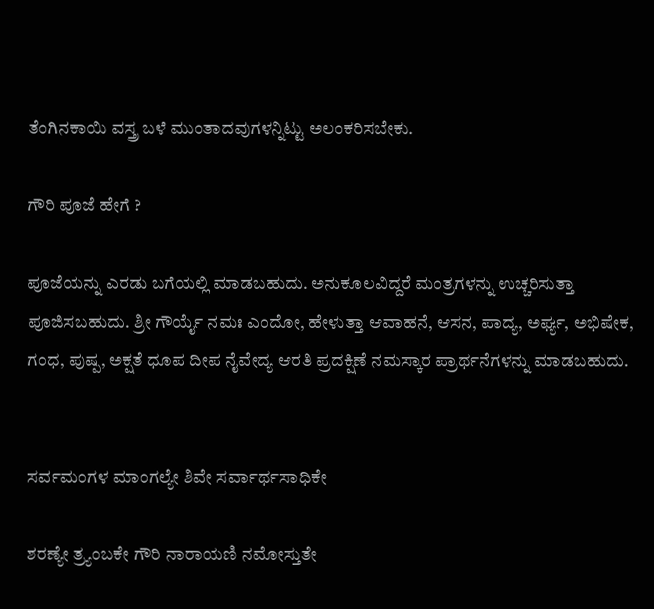ತೆಂಗಿನಕಾಯಿ ವಸ್ತ್ರ ಬಳೆ ಮುಂತಾದವುಗಳನ್ನಿಟ್ಟು ಅಲಂಕರಿಸಬೇಕು.

ಗೌರಿ ಪೂಜೆ ಹೇಗೆ ?

ಪೂಜೆಯನ್ನು ಎರಡು ಬಗೆಯಲ್ಲಿ ಮಾಡಬಹುದು. ಅನುಕೂಲವಿದ್ದರೆ ಮಂತ್ರಗಳನ್ನು ಉಚ್ಚರಿಸುತ್ತಾ ಪೂಜಿಸಬಹುದು. ಶ್ರೀ ಗೌರ್ಯೈ ನಮಃ ಎಂದೋ, ಹೇಳುತ್ತಾ ಆವಾಹನೆ, ಆಸನ, ಪಾದ್ಯ, ಅರ್ಘ್ಯ, ಅಭಿಷೇಕ, ಗಂಧ, ಪುಷ್ಪ, ಅಕ್ಷತೆ ಧೂಪ ದೀಪ ನೈವೇದ್ಯ ಆರತಿ ಪ್ರದಕ್ಷಿಣೆ ನಮಸ್ಕಾರ ಪ್ರಾರ್ಥನೆಗಳನ್ನು ಮಾಡಬಹುದು.


ಸರ್ವಮಂಗಳ ಮಾಂಗಲ್ಯೇ ಶಿವೇ ಸರ್ವಾರ್ಥಸಾಧಿಕೇ

ಶರಣ್ಯೇ ತ್ರ್ಯಂಬಕೇ ಗೌರಿ ನಾರಾಯಣಿ ನಮೋಸ್ತುತೇ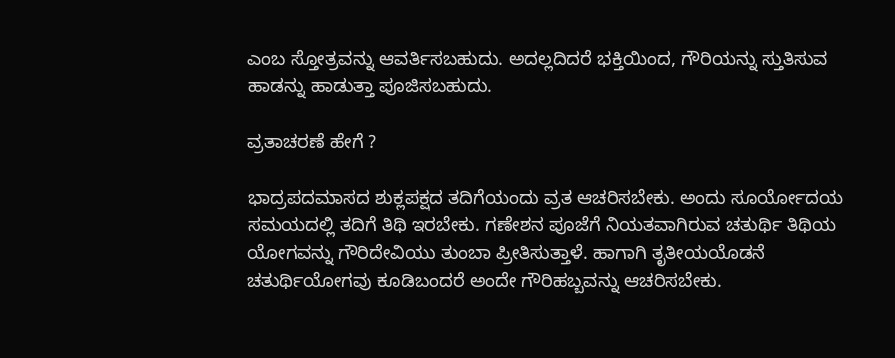ಎಂಬ ಸ್ತೋತ್ರವನ್ನು ಆವರ್ತಿಸಬಹುದು. ಅದಲ್ಲದಿದರೆ ಭಕ್ತಿಯಿಂದ, ಗೌರಿಯನ್ನು ಸ್ತುತಿಸುವ ಹಾಡನ್ನು ಹಾಡುತ್ತಾ ಪೂಜಿಸಬಹುದು.

ವ್ರತಾಚರಣೆ ಹೇಗೆ ?

ಭಾದ್ರಪದಮಾಸದ ಶುಕ್ಲಪಕ್ಷದ ತದಿಗೆಯಂದು ವ್ರತ ಆಚರಿಸಬೇಕು. ಅಂದು ಸೂರ್ಯೋದಯ ಸಮಯದಲ್ಲಿ ತದಿಗೆ ತಿಥಿ ಇರಬೇಕು. ಗಣೇಶನ ಪೂಜೆಗೆ ನಿಯತವಾಗಿರುವ ಚತುರ್ಥಿ ತಿಥಿಯ ಯೋಗವನ್ನು ಗೌರಿದೇವಿಯು ತುಂಬಾ ಪ್ರೀತಿಸುತ್ತಾಳೆ. ಹಾಗಾಗಿ ತೃತೀಯಯೊಡನೆ ಚತುರ್ಥಿಯೋಗವು ಕೂಡಿಬಂದರೆ ಅಂದೇ ಗೌರಿಹಬ್ಬವನ್ನು ಆಚರಿಸಬೇಕು.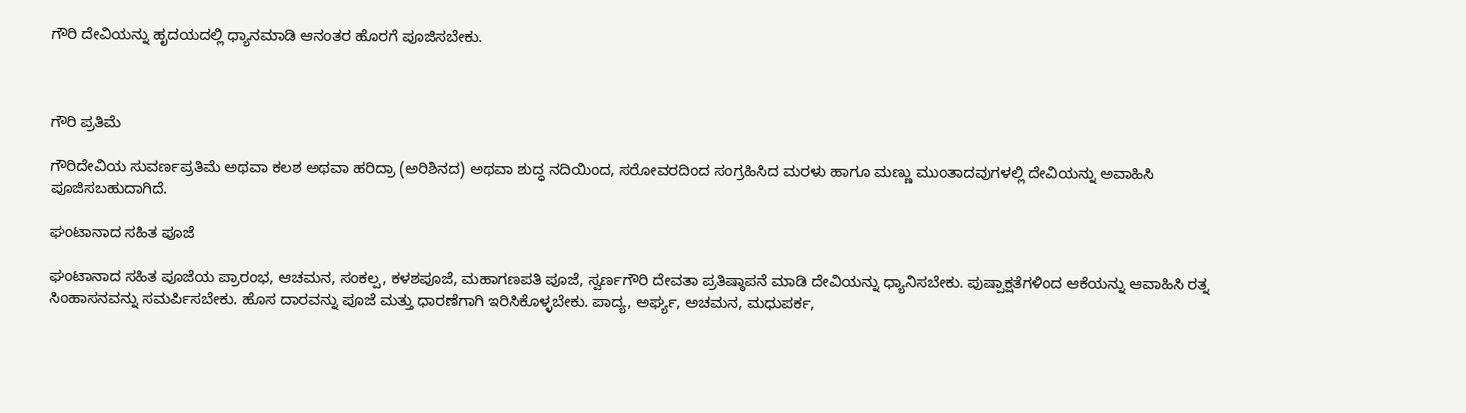ಗೌರಿ ದೇವಿಯನ್ನು ಹೃದಯದಲ್ಲಿ ಧ್ಯಾನಮಾಡಿ ಆನಂತರ ಹೊರಗೆ ಪೂಜಿಸಬೇಕು.



ಗೌರಿ ಪ್ರತಿಮೆ

ಗೌರಿದೇವಿಯ ಸುವರ್ಣಪ್ರತಿಮೆ ಅಥವಾ ಕಲಶ ಅಥವಾ ಹರಿದ್ರಾ (ಅರಿಶಿನದ) ಅಥವಾ ಶುದ್ಧ ನದಿಯಿಂದ, ಸರೋವರದಿಂದ ಸಂಗ್ರಹಿಸಿದ ಮರಳು ಹಾಗೂ ಮಣ್ಣು ಮುಂತಾದವುಗಳಲ್ಲಿ ದೇವಿಯನ್ನು ಅವಾಹಿಸಿ ಪೂಜಿಸಬಹುದಾಗಿದೆ.

ಘಂಟಾನಾದ ಸಹಿತ ಪೂಜೆ

ಘಂಟಾನಾದ ಸಹಿತ ಪೂಜೆಯ ಪ್ರಾರಂಭ, ಆಚಮನ, ಸಂಕಲ್ಪ, ಕಳಶಪೂಜೆ, ಮಹಾಗಣಪತಿ ಪೂಜೆ, ಸ್ವರ್ಣಗೌರಿ ದೇವತಾ ಪ್ರತಿಷ್ಠಾಪನೆ ಮಾಡಿ ದೇವಿಯನ್ನು ಧ್ಯಾನಿಸಬೇಕು. ಪುಷ್ಪಾಕ್ಷತೆಗಳಿಂದ ಆಕೆಯನ್ನು ಆವಾಹಿಸಿ ರತ್ನ ಸಿಂಹಾಸನವನ್ನು ಸಮರ್ಪಿಸಬೇಕು. ಹೊಸ ದಾರವನ್ನು ಪೂಜೆ ಮತ್ತು ಧಾರಣೆಗಾಗಿ ಇರಿಸಿಕೊಳ್ಳಬೇಕು. ಪಾದ್ಯ, ಅರ್ಘ್ಯ, ಅಚಮನ, ಮಧುಪರ್ಕ,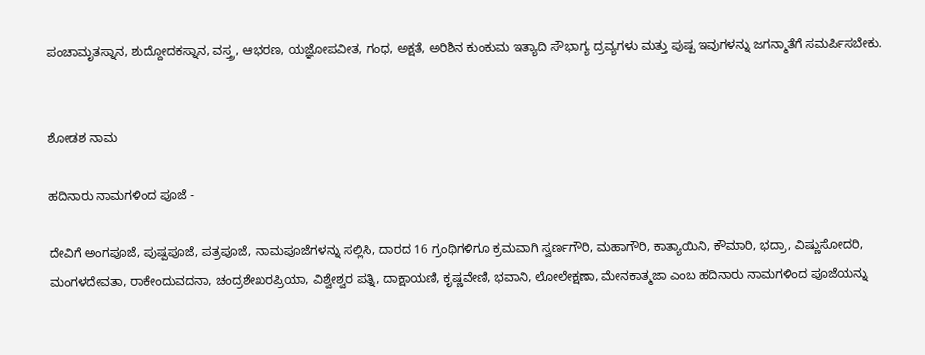ಪಂಚಾಮೃತಸ್ನಾನ, ಶುದ್ದೋದಕಸ್ನಾನ, ವಸ್ತ್ರ, ಆಭರಣ, ಯಜ್ಞೋಪವೀತ, ಗಂಧ, ಅಕ್ಷತೆ, ಅರಿಶಿನ ಕುಂಕುಮ ಇತ್ಯಾದಿ ಸೌಭಾಗ್ಯ ದ್ರವ್ಯಗಳು ಮತ್ತು ಪುಷ್ಪ ಇವುಗಳನ್ನು ಜಗನ್ಮಾತೆಗೆ ಸಮರ್ಪಿಸಬೇಕು.


ಶೋಡಶ ನಾಮ

ಹದಿನಾರು ನಾಮಗಳಿಂದ ಪೂಜೆ -

ದೇವಿಗೆ ಅಂಗಪೂಜೆ, ಪುಷ್ಪಪೂಜೆ, ಪತ್ರಪೂಜೆ, ನಾಮಪೂಜೆಗಳನ್ನು ಸಲ್ಲಿಸಿ, ದಾರದ 16 ಗ್ರಂಥಿಗಳಿಗೂ ಕ್ರಮವಾಗಿ ಸ್ವರ್ಣಗೌರಿ, ಮಹಾಗೌರಿ, ಕಾತ್ಯಾಯಿನಿ, ಕೌಮಾರಿ, ಭದ್ರಾ, ವಿಷ್ಣುಸೋದರಿ, ಮಂಗಳದೇವತಾ, ರಾಕೇಂದುವದನಾ, ಚಂದ್ರಶೇಖರಪ್ರಿಯಾ, ವಿಶ್ವೇಶ್ವರ ಪತ್ನಿ, ದಾಕ್ಷಾಯಣಿ, ಕೃಷ್ಣವೇಣಿ, ಭವಾನಿ, ಲೋಲೇಕ್ಷಣಾ, ಮೇನಕಾತ್ಮಜಾ ಎಂಬ ಹದಿನಾರು ನಾಮಗಳಿಂದ ಪೂಜೆಯನ್ನು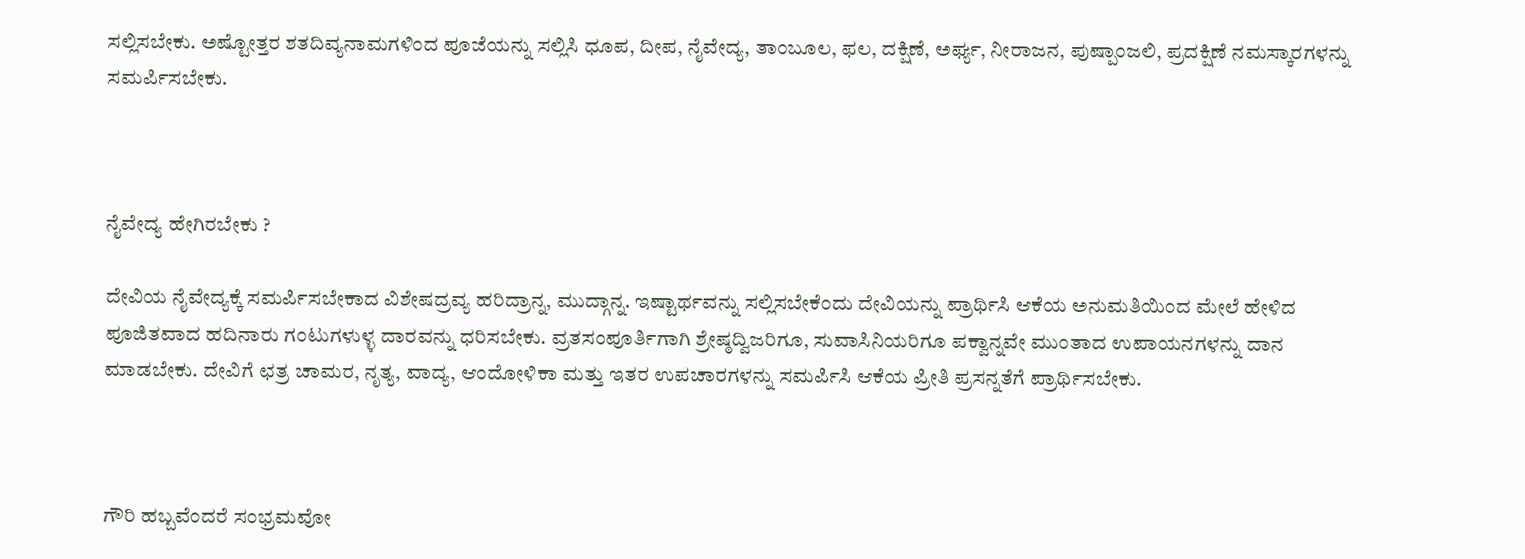ಸಲ್ಲಿಸಬೇಕು. ಅಷ್ಟೋತ್ತರ ಶತದಿವ್ಯನಾಮಗಳಿಂದ ಪೂಜೆಯನ್ನು ಸಲ್ಲಿಸಿ ಧೂಪ, ದೀಪ, ನೈವೇದ್ಯ, ತಾಂಬೂಲ, ಫಲ, ದಕ್ಷಿಣೆ, ಅರ್ಘ್ಯ, ನೀರಾಜನ, ಪುಷ್ಪಾಂಜಲಿ, ಪ್ರದಕ್ಷಿಣೆ ನಮಸ್ಕಾರಗಳನ್ನು ಸಮರ್ಪಿಸಬೇಕು.



ನೈವೇದ್ಯ ಹೇಗಿರಬೇಕು ?

ದೇವಿಯ ನೈವೇದ್ಯಕ್ಕೆ ಸಮರ್ಪಿಸಬೇಕಾದ ವಿಶೇಷದ್ರವ್ಯ ಹರಿದ್ರಾನ್ನ, ಮುದ್ಗಾನ್ನ. ಇಷ್ಟಾರ್ಥವನ್ನು ಸಲ್ಲಿಸಬೇಕೆಂದು ದೇವಿಯನ್ನು ಪ್ರಾರ್ಥಿಸಿ ಆಕೆಯ ಅನುಮತಿಯಿಂದ ಮೇಲೆ ಹೇಳಿದ ಪೂಜಿತವಾದ ಹದಿನಾರು ಗಂಟುಗಳುಳ್ಳ ದಾರವನ್ನು ಧರಿಸಬೇಕು. ವ್ರತಸಂಪೂರ್ತಿಗಾಗಿ ಶ್ರೇಷ್ಠದ್ವಿಜರಿಗೂ, ಸುವಾಸಿನಿಯರಿಗೂ ಪಕ್ವಾನ್ನವೇ ಮುಂತಾದ ಉಪಾಯನಗಳನ್ನು ದಾನ ಮಾಡಬೇಕು. ದೇವಿಗೆ ಛತ್ರ ಚಾಮರ, ನೃತ್ಯ, ವಾದ್ಯ, ಆಂದೋಳಿಕಾ ಮತ್ತು ಇತರ ಉಪಚಾರಗಳನ್ನು ಸಮರ್ಪಿಸಿ ಆಕೆಯ ಪ್ರೀತಿ ಪ್ರಸನ್ನತೆಗೆ ಪ್ರಾರ್ಥಿಸಬೇಕು.



ಗೌರಿ ಹಬ್ಬವೆಂದರೆ ಸಂಭ್ರಮವೋ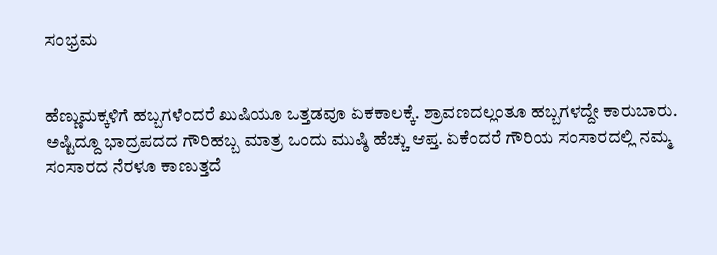ಸಂಭ್ರಮ


ಹೆಣ್ಣುಮಕ್ಕಳಿಗೆ ಹಬ್ಬಗಳೆಂದರೆ ಖುಷಿಯೂ ಒತ್ತಡವೂ ಏಕಕಾಲಕ್ಕೆ. ಶ್ರಾವಣದಲ್ಲಂತೂ ಹಬ್ಬಗಳದ್ದೇ ಕಾರುಬಾರು. ಅಷ್ಟಿದ್ದೂ ಭಾದ್ರಪದದ ಗೌರಿಹಬ್ಬ ಮಾತ್ರ ಒಂದು ಮುಷ್ಠಿ ಹೆಚ್ಚು ಆಪ್ತ. ಏಕೆಂದರೆ ಗೌರಿಯ ಸಂಸಾರದಲ್ಲಿ ನಮ್ಮ ಸಂಸಾರದ ನೆರಳೂ ಕಾಣುತ್ತದೆ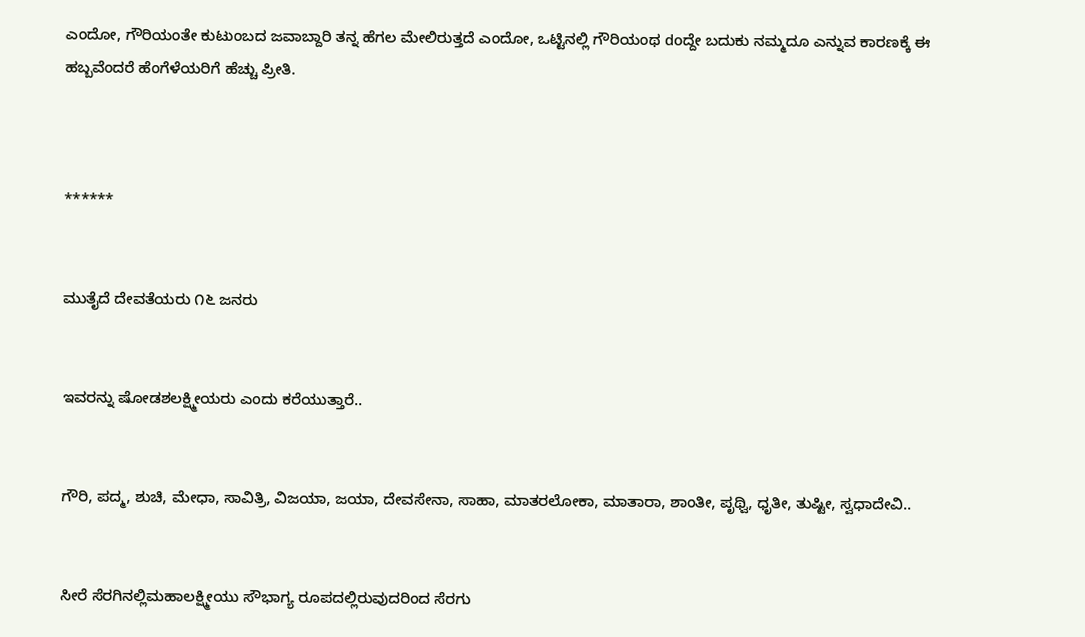ಎಂದೋ, ಗೌರಿಯಂತೇ ಕುಟುಂಬದ ಜವಾಬ್ದಾರಿ ತನ್ನ ಹೆಗಲ ಮೇಲಿರುತ್ತದೆ ಎಂದೋ, ಒಟ್ಟಿನಲ್ಲಿ ಗೌರಿಯಂಥ doದ್ದೇ ಬದುಕು ನಮ್ಮದೂ ಎನ್ನುವ ಕಾರಣಕ್ಕೆ ಈ ಹಬ್ಬವೆಂದರೆ ಹೆಂಗೆಳೆಯರಿಗೆ ಹೆಚ್ಚು ಪ್ರೀತಿ.



******


ಮುತೈದೆ ದೇವತೆಯರು ೧೬ ಜನರು


ಇವರನ್ನು ಷೋಡಶಲಕ್ಷ್ಮೀಯರು ಎಂದು ಕರೆಯುತ್ತಾರೆ..


ಗೌರಿ, ಪದ್ಮ, ಶುಚಿ, ಮೇಧಾ, ಸಾವಿತ್ರಿ, ವಿಜಯಾ, ಜಯಾ, ದೇವಸೇನಾ, ಸಾಹಾ, ಮಾತರಲೋಕಾ, ಮಾತಾರಾ, ಶಾಂತೀ, ಪೃಥ್ವಿ, ಧೃತೀ, ತುಷ್ಟೀ, ಸ್ವಧಾದೇವಿ..


ಸೀರೆ ಸೆರಗಿನಲ್ಲಿಮಹಾಲಕ್ಷ್ಮೀಯು ಸೌಭಾಗ್ಯ ರೂಪದಲ್ಲಿರುವುದರಿಂದ ಸೆರಗು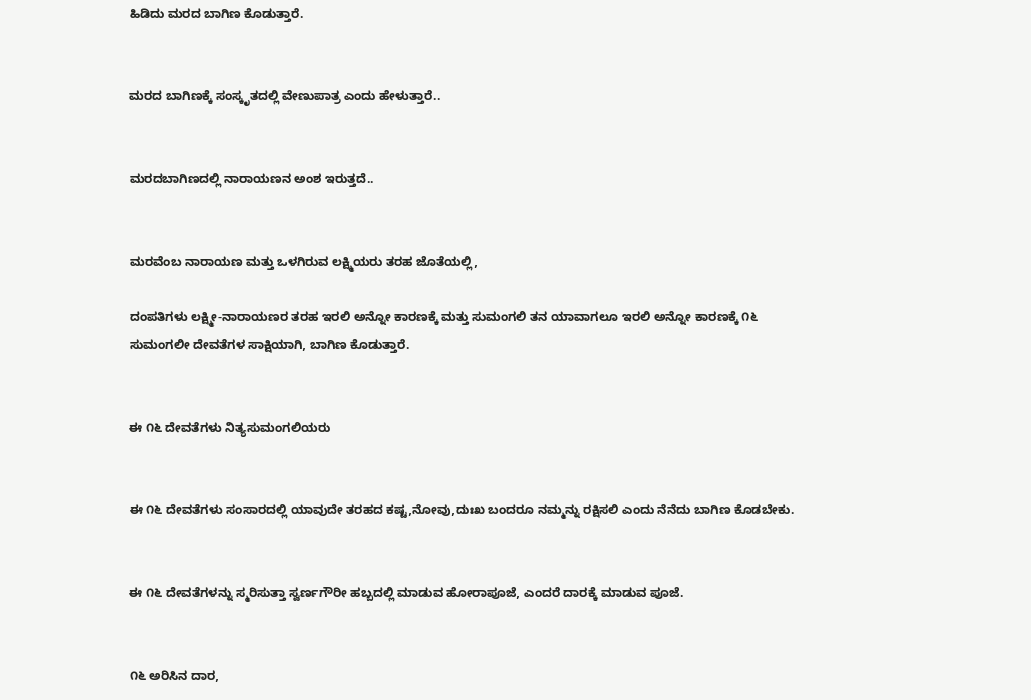ಹಿಡಿದು ಮರದ ಬಾಗಿಣ ಕೊಡುತ್ತಾರೆ.


ಮರದ ಬಾಗಿಣಕ್ಕೆ ಸಂಸ್ಕೃತದಲ್ಲಿ ವೇಣುಪಾತ್ರ ಎಂದು ಹೇಳುತ್ತಾರೆ..


ಮರದಬಾಗಿಣದಲ್ಲಿ ನಾರಾಯಣನ ಅಂಶ ಇರುತ್ತದೆ..


ಮರವೆಂಬ ನಾರಾಯಣ ಮತ್ತು ಒಳಗಿರುವ ಲಕ್ಷ್ಮಿಯರು ತರಹ ಜೊತೆಯಲ್ಲಿ,

ದಂಪತಿಗಳು ಲಕ್ಷ್ಮೀ-ನಾರಾಯಣರ ತರಹ ಇರಲಿ ಅನ್ನೋ ಕಾರಣಕ್ಕೆ ಮತ್ತು ಸುಮಂಗಲಿ ತನ ಯಾವಾಗಲೂ ಇರಲಿ ಅನ್ನೋ ಕಾರಣಕ್ಕೆ ೧೬ ಸುಮಂಗಲೀ ದೇವತೆಗಳ ಸಾಕ್ಷಿಯಾಗಿ, ಬಾಗಿಣ ಕೊಡುತ್ತಾರೆ.


ಈ ೧೬ ದೇವತೆಗಳು ನಿತ್ಯಸುಮಂಗಲಿಯರು


ಈ ೧೬ ದೇವತೆಗಳು ಸಂಸಾರದಲ್ಲಿ ಯಾವುದೇ ತರಹದ ಕಷ್ಟ,ನೋವು,ದುಃಖ ಬಂದರೂ ನಮ್ಮನ್ನು ರಕ್ಷಿಸಲಿ ಎಂದು ನೆನೆದು ಬಾಗಿಣ ಕೊಡಬೇಕು.


ಈ ೧೬ ದೇವತೆಗಳನ್ನು ಸ್ಮರಿಸುತ್ತಾ ಸ್ವರ್ಣಗೌರೀ ಹಬ್ಬದಲ್ಲಿ ಮಾಡುವ ಹೋರಾಪೂಜೆ, ಎಂದರೆ ದಾರಕ್ಕೆ ಮಾಡುವ ಪೂಜೆ.


೧೬ ಅರಿಸಿನ ದಾರ,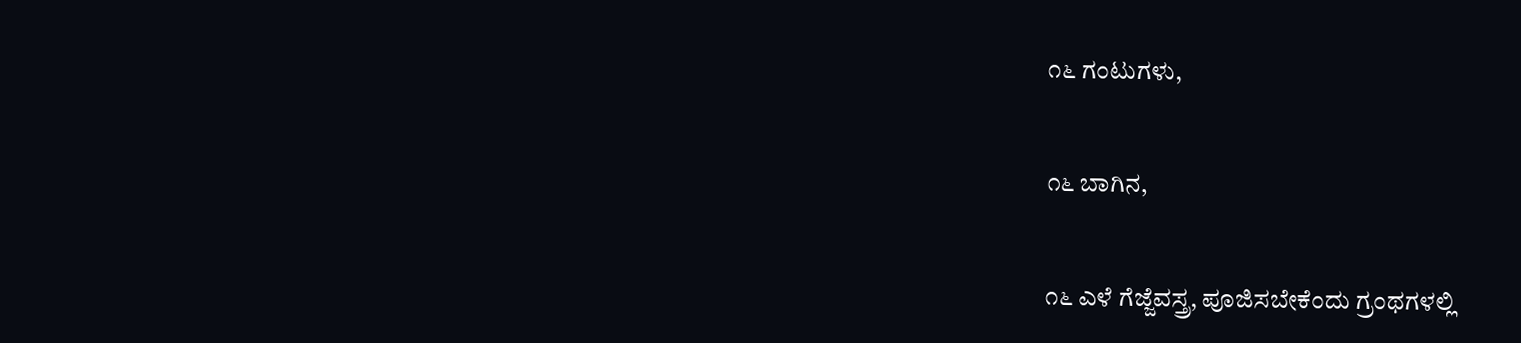೧೬ ಗಂಟುಗಳು,


೧೬ ಬಾಗಿನ,


೧೬ ಎಳೆ ಗೆಜ್ಜೆವಸ್ತ್ರ, ಪೂಜಿಸಬೇಕೆಂದು ಗ್ರಂಥಗಳಲ್ಲಿ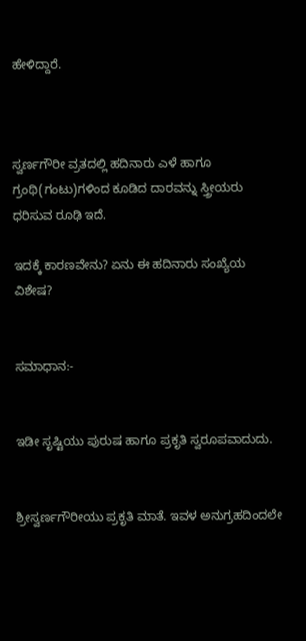ಹೇಳಿದ್ದಾರೆ.



ಸ್ವರ್ಣಗೌರೀ ವ್ರತದಲ್ಲಿ ಹದಿನಾರು ಎಳೆ ಹಾಗೂ ಗ್ರಂಥಿ(ಗಂಟು)ಗಳಿಂದ ಕೂಡಿದ ದಾರವನ್ನು ಸ್ತ್ರೀಯರು ಧರಿಸುವ ರೂಢಿ ಇದೆ.

ಇದಕ್ಕೆ ಕಾರಣವೇನು? ಏನು ಈ ಹದಿನಾರು ಸಂಖ್ಯೆಯ ವಿಶೇಷ?


ಸಮಾಧಾನ:-


ಇಡೀ ಸೃಷ್ಟಿಯು ಪುರುಷ ಹಾಗೂ ಪ್ರಕೃತಿ ಸ್ವರೂಪವಾದುದು.


ಶ್ರೀಸ್ವರ್ಣಗೌರೀಯು ಪ್ರಕೃತಿ ಮಾತೆ. ಇವಳ ಅನುಗ್ರಹದಿಂದಲೇ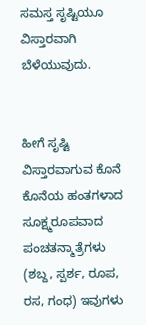ಸಮಸ್ತ ಸೃಷ್ಟಿಯೂ ವಿಸ್ತಾರವಾಗಿ ಬೆಳೆಯುವುದು.


ಹೀಗೆ ಸೃಷ್ಟಿ ವಿಸ್ತಾರವಾಗುವ ಕೊನೆ ಕೊನೆಯ ಹಂತಗಳಾದ ಸೂಕ್ಷ್ಮರೂಪವಾದ ಪಂಚತನ್ಮಾತ್ರೆಗಳು (ಶಬ್ದ, ಸ್ಪರ್ಶ, ರೂಪ, ರಸ, ಗಂಧ) ಇವುಗಳು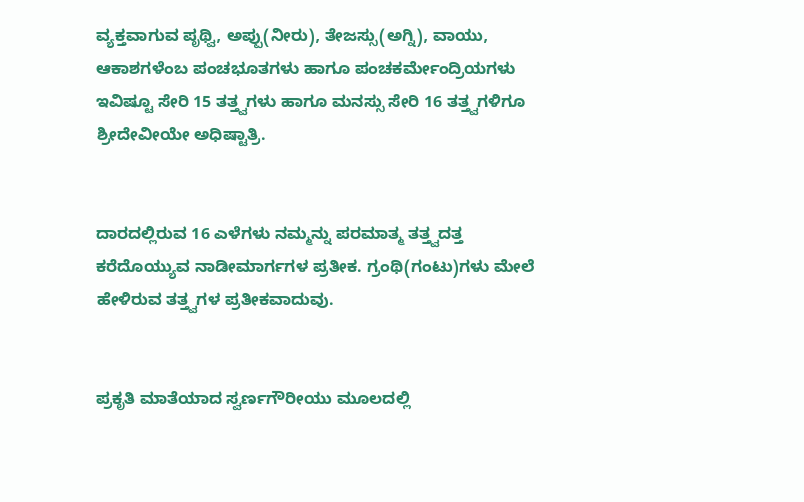ವ್ಯಕ್ತವಾಗುವ ಪೃಥ್ವಿ, ಅಪ್ಪು(ನೀರು), ತೇಜಸ್ಸು(ಅಗ್ನಿ), ವಾಯು, ಆಕಾಶಗಳೆಂಬ ಪಂಚಭೂತಗಳು ಹಾಗೂ ಪಂಚಕರ್ಮೇಂದ್ರಿಯಗಳು ಇವಿಷ್ಟೂ ಸೇರಿ 15 ತತ್ತ್ವಗಳು ಹಾಗೂ ಮನಸ್ಸು ಸೇರಿ 16 ತತ್ತ್ವಗಳಿಗೂ ಶ್ರೀದೇವೀಯೇ ಅಧಿಷ್ಟಾತ್ರಿ.


ದಾರದಲ್ಲಿರುವ 16 ಎಳೆಗಳು ನಮ್ಮನ್ನು ಪರಮಾತ್ಮ ತತ್ತ್ವದತ್ತ ಕರೆದೊಯ್ಯುವ ನಾಡೀಮಾರ್ಗಗಳ ಪ್ರತೀಕ. ಗ್ರಂಥಿ(ಗಂಟು)ಗಳು ಮೇಲೆ ಹೇಳಿರುವ ತತ್ತ್ವಗಳ ಪ್ರತೀಕವಾದುವು.


ಪ್ರಕೃತಿ ಮಾತೆಯಾದ ಸ್ವರ್ಣಗೌರೀಯು ಮೂಲದಲ್ಲಿ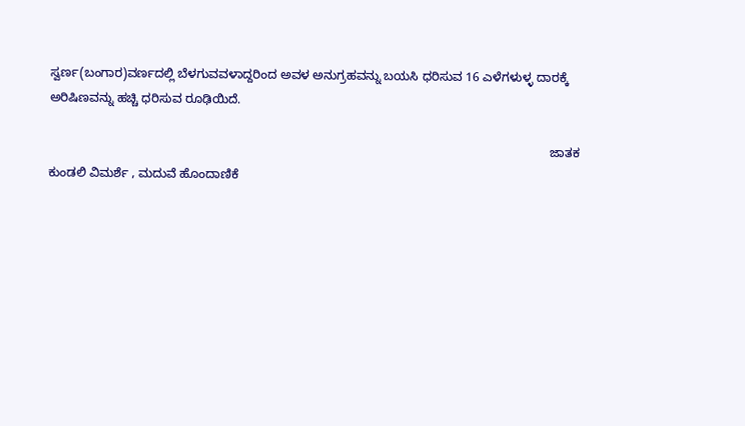ಸ್ವರ್ಣ(ಬಂಗಾರ)ವರ್ಣದಲ್ಲಿ ಬೆಳಗುವವಳಾದ್ದರಿಂದ ಅವಳ ಅನುಗ್ರಹವನ್ನು ಬಯಸಿ ಧರಿಸುವ 16 ಎಳೆಗಳುಳ್ಳ ದಾರಕ್ಕೆ ಅರಿಷಿಣವನ್ನು ಹಚ್ಚಿ ಧರಿಸುವ ರೂಢಿಯಿದೆ.

                                                                                                                                                 ಜಾತಕ ಕುಂಡಲಿ ವಿಮರ್ಶೆ , ಮದುವೆ ಹೊಂದಾಣಿಕೆ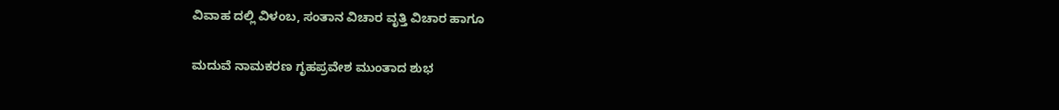ವಿವಾಹ ದಲ್ಲಿ ವಿಳಂಬ, ಸಂತಾನ ವಿಚಾರ ವೃತ್ತಿ ವಿಚಾರ ಹಾಗೂ

ಮದುವೆ ನಾಮಕರಣ ಗೃಹಪ್ರವೇಶ ಮುಂತಾದ ಶುಭ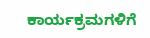ಕಾರ್ಯಕ್ರಮಗಳಿಗೆ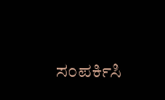ಸಂಪರ್ಕಿಸಿ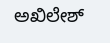ಅಖಿಲೇಶ್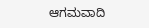ಆಗಮವಾದಿ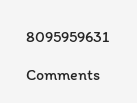8095959631

Comments